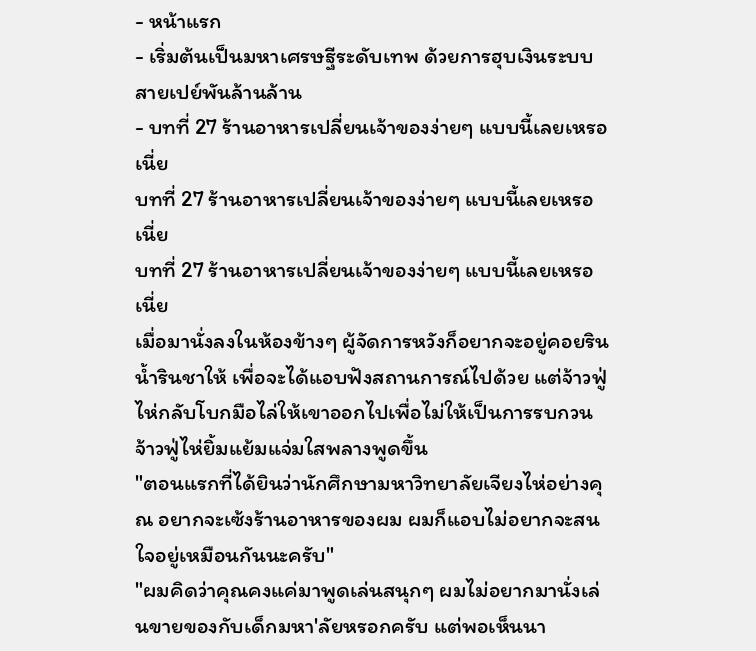- หน้าแรก
- เริ่มต้นเป็นมหาเศรษฐีระดับเทพ ด้วยการฮุบเงินระบบสายเปย์พันล้านล้าน
- บทที่ 27 ร้านอาหารเปลี่ยนเจ้าของง่ายๆ แบบนี้เลยเหรอเนี่ย
บทที่ 27 ร้านอาหารเปลี่ยนเจ้าของง่ายๆ แบบนี้เลยเหรอเนี่ย
บทที่ 27 ร้านอาหารเปลี่ยนเจ้าของง่ายๆ แบบนี้เลยเหรอเนี่ย
เมื่อมานั่งลงในห้องข้างๆ ผู้จัดการหวังก็อยากจะอยู่คอยรินน้ำรินชาให้ เพื่อจะได้แอบฟังสถานการณ์ไปด้วย แต่จ้าวฟู่ไห่กลับโบกมือไล่ให้เขาออกไปเพื่อไม่ให้เป็นการรบกวน
จ้าวฟู่ไห่ยิ้มแย้มแจ่มใสพลางพูดขึ้น
"ตอนแรกที่ได้ยินว่านักศึกษามหาวิทยาลัยเจียงไห่อย่างคุณ อยากจะเซ้งร้านอาหารของผม ผมก็แอบไม่อยากจะสนใจอยู่เหมือนกันนะครับ"
"ผมคิดว่าคุณคงแค่มาพูดเล่นสนุกๆ ผมไม่อยากมานั่งเล่นขายของกับเด็กมหา'ลัยหรอกครับ แต่พอเห็นนา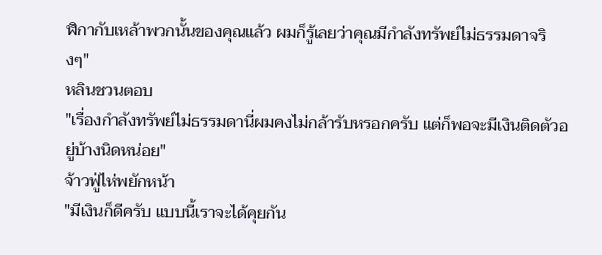ฬิกากับเหล้าพวกนั้นของคุณแล้ว ผมก็รู้เลยว่าคุณมีกำลังทรัพย์ไม่ธรรมดาจริงๆ"
หลินชวนตอบ
"เรื่องกำลังทรัพย์ไม่ธรรมดานี่ผมคงไม่กล้ารับหรอกครับ แต่ก็พอจะมีเงินติดตัวอยู่บ้างนิดหน่อย"
จ้าวฟู่ไห่พยักหน้า
"มีเงินก็ดีครับ แบบนี้เราจะได้คุยกัน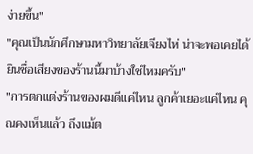ง่ายขึ้น"
"คุณเป็นนักศึกษามหาวิทยาลัยเจียงไห่ น่าจะพอเคยได้ยินชื่อเสียงของร้านนี้มาบ้างใช่ไหมครับ"
"การตกแต่งร้านของผมดีแค่ไหน ลูกค้าเยอะแค่ไหน คุณคงเห็นแล้ว ถึงแม้ต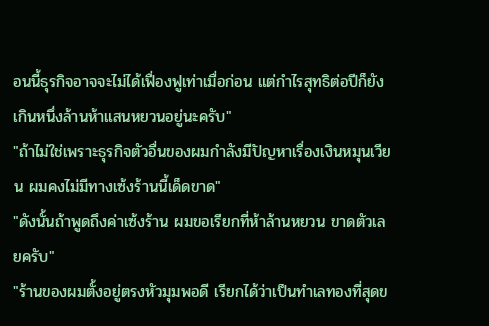อนนี้ธุรกิจอาจจะไม่ได้เฟื่องฟูเท่าเมื่อก่อน แต่กำไรสุทธิต่อปีก็ยังเกินหนึ่งล้านห้าแสนหยวนอยู่นะครับ"
"ถ้าไม่ใช่เพราะธุรกิจตัวอื่นของผมกำลังมีปัญหาเรื่องเงินหมุนเวียน ผมคงไม่มีทางเซ้งร้านนี้เด็ดขาด"
"ดังนั้นถ้าพูดถึงค่าเซ้งร้าน ผมขอเรียกที่ห้าล้านหยวน ขาดตัวเลยครับ"
"ร้านของผมตั้งอยู่ตรงหัวมุมพอดี เรียกได้ว่าเป็นทำเลทองที่สุดข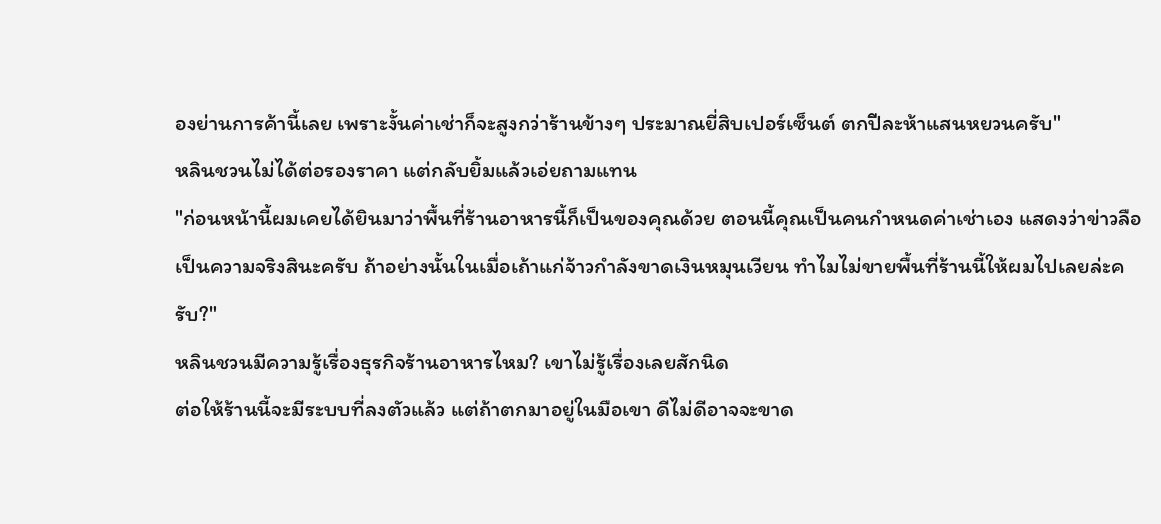องย่านการค้านี้เลย เพราะงั้นค่าเช่าก็จะสูงกว่าร้านข้างๆ ประมาณยี่สิบเปอร์เซ็นต์ ตกปีละห้าแสนหยวนครับ"
หลินชวนไม่ได้ต่อรองราคา แต่กลับยิ้มแล้วเอ่ยถามแทน
"ก่อนหน้านี้ผมเคยได้ยินมาว่าพื้นที่ร้านอาหารนี้ก็เป็นของคุณด้วย ตอนนี้คุณเป็นคนกำหนดค่าเช่าเอง แสดงว่าข่าวลือเป็นความจริงสินะครับ ถ้าอย่างนั้นในเมื่อเถ้าแก่จ้าวกำลังขาดเงินหมุนเวียน ทำไมไม่ขายพื้นที่ร้านนี้ให้ผมไปเลยล่ะครับ?"
หลินชวนมีความรู้เรื่องธุรกิจร้านอาหารไหม? เขาไม่รู้เรื่องเลยสักนิด
ต่อให้ร้านนี้จะมีระบบที่ลงตัวแล้ว แต่ถ้าตกมาอยู่ในมือเขา ดีไม่ดีอาจจะขาด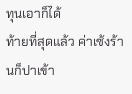ทุนเอาก็ได้
ท้ายที่สุดแล้ว ค่าเซ้งร้านก็ปาเข้า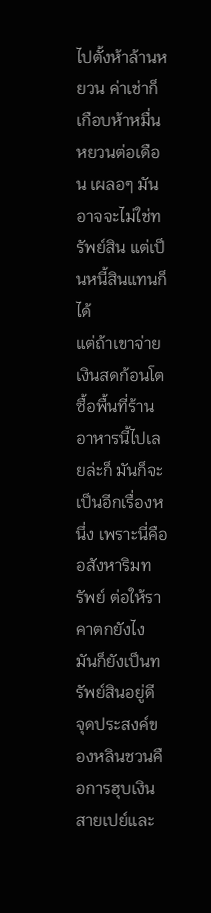ไปตั้งห้าล้านหยวน ค่าเช่าก็เกือบห้าหมื่นหยวนต่อเดือน เผลอๆ มันอาจจะไม่ใช่ทรัพย์สิน แต่เป็นหนี้สินแทนก็ได้
แต่ถ้าเขาจ่ายเงินสดก้อนโตซื้อพื้นที่ร้านอาหารนี้ไปเลยล่ะก็ มันก็จะเป็นอีกเรื่องหนึ่ง เพราะนี่คืออสังหาริมทรัพย์ ต่อให้ราคาตกยังไง มันก็ยังเป็นทรัพย์สินอยู่ดี
จุดประสงค์ของหลินชวนคือการฮุบเงินสายเปย์และ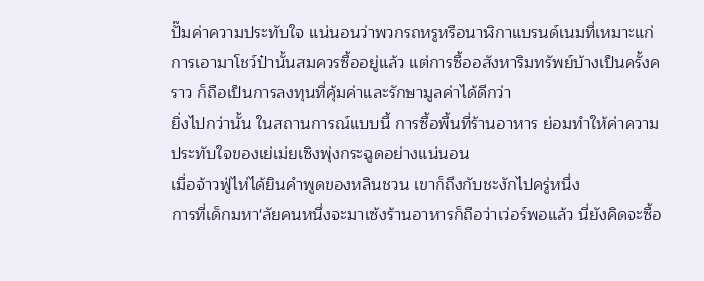ปั๊มค่าความประทับใจ แน่นอนว่าพวกรถหรูหรือนาฬิกาแบรนด์เนมที่เหมาะแก่การเอามาโชว์ป๋านั้นสมควรซื้ออยู่แล้ว แต่การซื้ออสังหาริมทรัพย์บ้างเป็นครั้งคราว ก็ถือเป็นการลงทุนที่คุ้มค่าและรักษามูลค่าได้ดีกว่า
ยิ่งไปกว่านั้น ในสถานการณ์แบบนี้ การซื้อพื้นที่ร้านอาหาร ย่อมทำให้ค่าความประทับใจของเย่เม่ยเซิงพุ่งกระฉูดอย่างแน่นอน
เมื่อจ้าวฟู่ไห่ได้ยินคำพูดของหลินชวน เขาก็ถึงกับชะงักไปครู่หนึ่ง
การที่เด็กมหา'ลัยคนหนึ่งจะมาเซ้งร้านอาหารก็ถือว่าเว่อร์พอแล้ว นี่ยังคิดจะซื้อ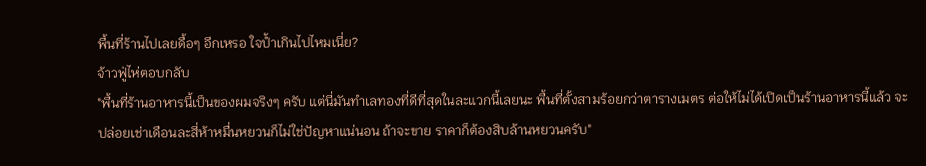พื้นที่ร้านไปเลยดื้อๆ อีกเหรอ ใจป้ำเกินไปไหมเนี่ย?
จ้าวฟู่ไห่ตอบกลับ
"พื้นที่ร้านอาหารนี้เป็นของผมจริงๆ ครับ แต่นี่มันทำเลทองที่ดีที่สุดในละแวกนี้เลยนะ พื้นที่ตั้งสามร้อยกว่าตารางเมตร ต่อให้ไม่ได้เปิดเป็นร้านอาหารนี้แล้ว จะปล่อยเช่าเดือนละสี่ห้าหมื่นหยวนก็ไม่ใช่ปัญหาแน่นอน ถ้าจะขาย ราคาก็ต้องสิบล้านหยวนครับ"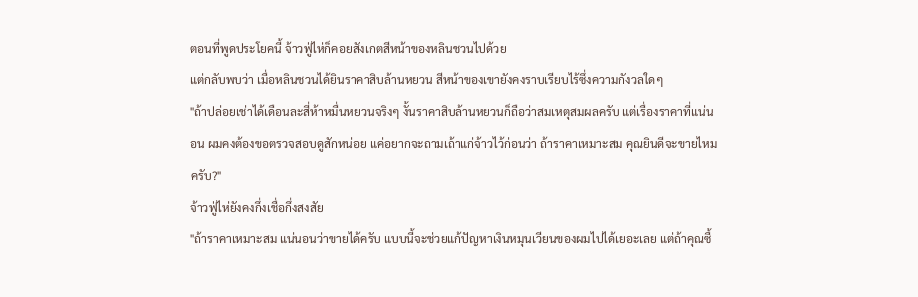ตอนที่พูดประโยคนี้ จ้าวฟู่ไห่ก็คอยสังเกตสีหน้าของหลินชวนไปด้วย
แต่กลับพบว่า เมื่อหลินชวนได้ยินราคาสิบล้านหยวน สีหน้าของเขายังคงราบเรียบไร้ซึ่งความกังวลใดๆ
"ถ้าปล่อยเช่าได้เดือนละสี่ห้าหมื่นหยวนจริงๆ งั้นราคาสิบล้านหยวนก็ถือว่าสมเหตุสมผลครับ แต่เรื่องราคาที่แน่นอน ผมคงต้องขอตรวจสอบดูสักหน่อย แค่อยากจะถามเถ้าแก่จ้าวไว้ก่อนว่า ถ้าราคาเหมาะสม คุณยินดีจะขายไหมครับ?"
จ้าวฟู่ไห่ยังคงกึ่งเชื่อกึ่งสงสัย
"ถ้าราคาเหมาะสม แน่นอนว่าขายได้ครับ แบบนี้จะช่วยแก้ปัญหาเงินหมุนเวียนของผมไปได้เยอะเลย แต่ถ้าคุณซื้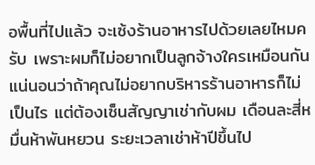อพื้นที่ไปแล้ว จะเซ้งร้านอาหารไปด้วยเลยไหมครับ เพราะผมก็ไม่อยากเป็นลูกจ้างใครเหมือนกัน แน่นอนว่าถ้าคุณไม่อยากบริหารร้านอาหารก็ไม่เป็นไร แต่ต้องเซ็นสัญญาเช่ากับผม เดือนละสี่หมื่นห้าพันหยวน ระยะเวลาเช่าห้าปีขึ้นไป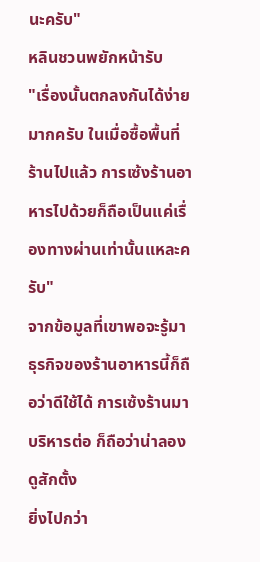นะครับ"
หลินชวนพยักหน้ารับ
"เรื่องนั้นตกลงกันได้ง่ายมากครับ ในเมื่อซื้อพื้นที่ร้านไปแล้ว การเซ้งร้านอาหารไปด้วยก็ถือเป็นแค่เรื่องทางผ่านเท่านั้นแหละครับ"
จากข้อมูลที่เขาพอจะรู้มา ธุรกิจของร้านอาหารนี้ก็ถือว่าดีใช้ได้ การเซ้งร้านมาบริหารต่อ ก็ถือว่าน่าลองดูสักตั้ง
ยิ่งไปกว่า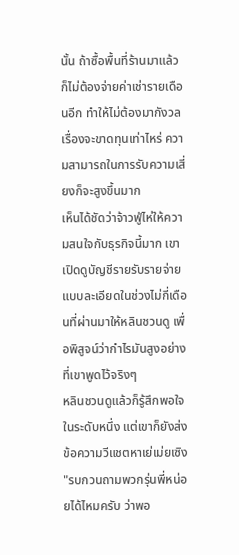นั้น ถ้าซื้อพื้นที่ร้านมาแล้ว ก็ไม่ต้องจ่ายค่าเช่ารายเดือนอีก ทำให้ไม่ต้องมากังวลเรื่องจะขาดทุนเท่าไหร่ ความสามารถในการรับความเสี่ยงก็จะสูงขึ้นมาก
เห็นได้ชัดว่าจ้าวฟู่ไห่ให้ความสนใจกับธุรกิจนี้มาก เขาเปิดดูบัญชีรายรับรายจ่ายแบบละเอียดในช่วงไม่กี่เดือนที่ผ่านมาให้หลินชวนดู เพื่อพิสูจน์ว่ากำไรมันสูงอย่างที่เขาพูดไว้จริงๆ
หลินชวนดูแล้วก็รู้สึกพอใจในระดับหนึ่ง แต่เขาก็ยังส่งข้อความวีแชตหาเย่เม่ยเซิง
"รบกวนถามพวกรุ่นพี่หน่อยได้ไหมครับ ว่าพอ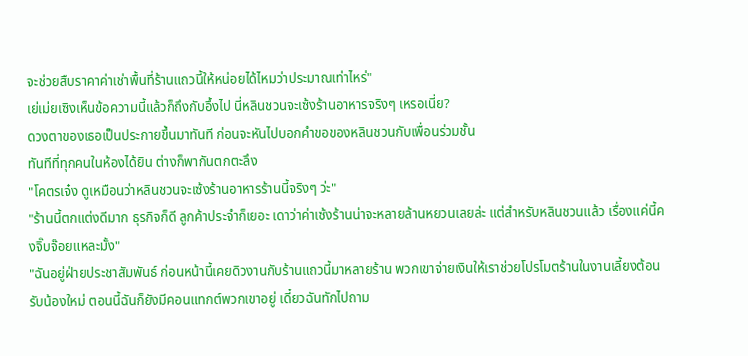จะช่วยสืบราคาค่าเช่าพื้นที่ร้านแถวนี้ให้หน่อยได้ไหมว่าประมาณเท่าไหร่"
เย่เม่ยเซิงเห็นข้อความนี้แล้วก็ถึงกับอึ้งไป นี่หลินชวนจะเซ้งร้านอาหารจริงๆ เหรอเนี่ย?
ดวงตาของเธอเป็นประกายขึ้นมาทันที ก่อนจะหันไปบอกคำขอของหลินชวนกับเพื่อนร่วมชั้น
ทันทีที่ทุกคนในห้องได้ยิน ต่างก็พากันตกตะลึง
"โคตรเจ๋ง ดูเหมือนว่าหลินชวนจะเซ้งร้านอาหารร้านนี้จริงๆ ว่ะ"
"ร้านนี้ตกแต่งดีมาก ธุรกิจก็ดี ลูกค้าประจำก็เยอะ เดาว่าค่าเซ้งร้านน่าจะหลายล้านหยวนเลยล่ะ แต่สำหรับหลินชวนแล้ว เรื่องแค่นี้คงจิ๊บจ๊อยแหละมั้ง"
"ฉันอยู่ฝ่ายประชาสัมพันธ์ ก่อนหน้านี้เคยดิวงานกับร้านแถวนี้มาหลายร้าน พวกเขาจ่ายเงินให้เราช่วยโปรโมตร้านในงานเลี้ยงต้อนรับน้องใหม่ ตอนนี้ฉันก็ยังมีคอนแทกต์พวกเขาอยู่ เดี๋ยวฉันทักไปถาม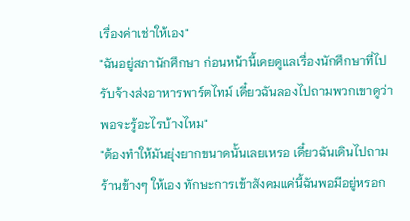เรื่องค่าเช่าให้เอง"
"ฉันอยู่สภานักศึกษา ก่อนหน้านี้เคยดูแลเรื่องนักศึกษาที่ไปรับจ้างส่งอาหารพาร์ตไทม์ เดี๋ยวฉันลองไปถามพวกเขาดูว่าพอจะรู้อะไรบ้างไหม"
"ต้องทำให้มันยุ่งยากขนาดนั้นเลยเหรอ เดี๋ยวฉันเดินไปถามร้านข้างๆ ให้เอง ทักษะการเข้าสังคมแค่นี้ฉันพอมีอยู่หรอก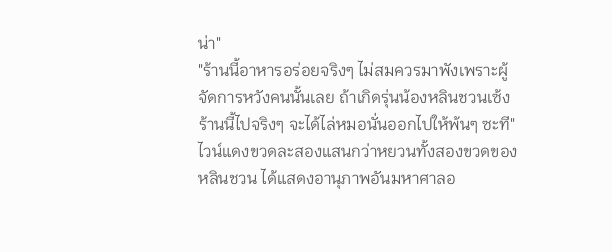น่า"
"ร้านนี้อาหารอร่อยจริงๆ ไม่สมควรมาพังเพราะผู้จัดการหวังคนนั้นเลย ถ้าเกิดรุ่นน้องหลินชวนเซ้งร้านนี้ไปจริงๆ จะได้ไล่หมอนั่นออกไปให้พ้นๆ ซะที"
ไวน์แดงขวดละสองแสนกว่าหยวนทั้งสองขวดของหลินชวน ได้แสดงอานุภาพอันมหาศาลอ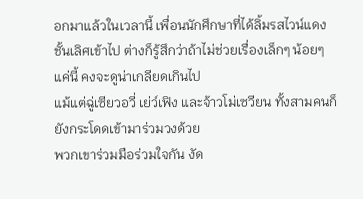อกมาแล้วในเวลานี้ เพื่อนนักศึกษาที่ได้ลิ้มรสไวน์แดงชั้นเลิศเข้าไป ต่างก็รู้สึกว่าถ้าไม่ช่วยเรื่องเล็กๆ น้อยๆ แค่นี้ คงจะดูน่าเกลียดเกินไป
แม้แต่ฉู่เซียวอวี่ เย่ว์เฟิง และจ้าวโม่เซวียน ทั้งสามคนก็ยังกระโดดเข้ามาร่วมวงด้วย
พวกเขาร่วมมือร่วมใจกัน งัด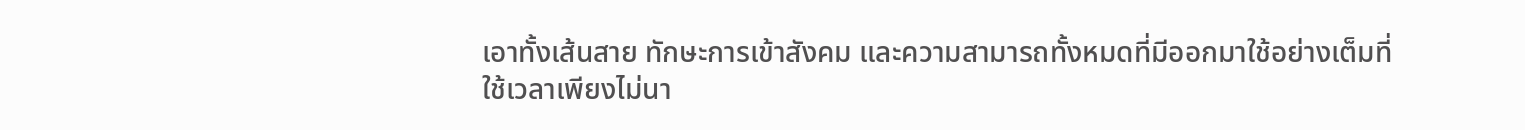เอาทั้งเส้นสาย ทักษะการเข้าสังคม และความสามารถทั้งหมดที่มีออกมาใช้อย่างเต็มที่
ใช้เวลาเพียงไม่นา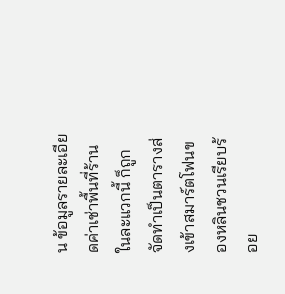น ข้อมูลรายละเอียดค่าเช่าพื้นที่ร้านในละแวกนี้ ก็ถูกจัดทำเป็นตารางส่งเข้าสมาร์ตโฟนของหลินชวนเรียบร้อย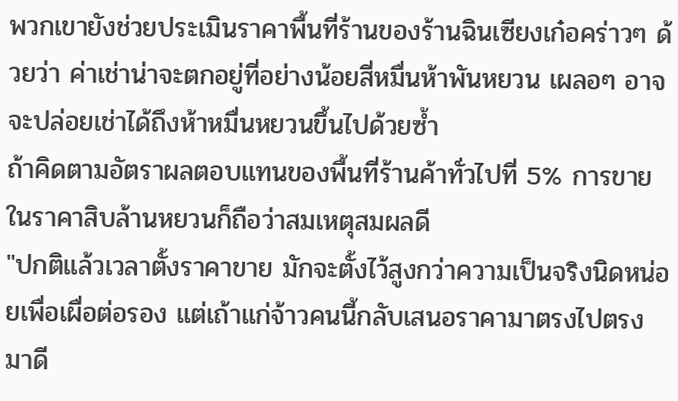พวกเขายังช่วยประเมินราคาพื้นที่ร้านของร้านฉินเซียงเก๋อคร่าวๆ ด้วยว่า ค่าเช่าน่าจะตกอยู่ที่อย่างน้อยสี่หมื่นห้าพันหยวน เผลอๆ อาจจะปล่อยเช่าได้ถึงห้าหมื่นหยวนขึ้นไปด้วยซ้ำ
ถ้าคิดตามอัตราผลตอบแทนของพื้นที่ร้านค้าทั่วไปที่ 5% การขายในราคาสิบล้านหยวนก็ถือว่าสมเหตุสมผลดี
"ปกติแล้วเวลาตั้งราคาขาย มักจะตั้งไว้สูงกว่าความเป็นจริงนิดหน่อยเพื่อเผื่อต่อรอง แต่เถ้าแก่จ้าวคนนี้กลับเสนอราคามาตรงไปตรงมาดี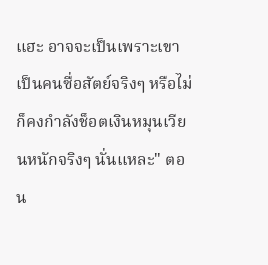แฮะ อาจจะเป็นเพราะเขาเป็นคนซื่อสัตย์จริงๆ หรือไม่ก็คงกำลังช็อตเงินหมุนเวียนหนักจริงๆ นั่นแหละ" ตอน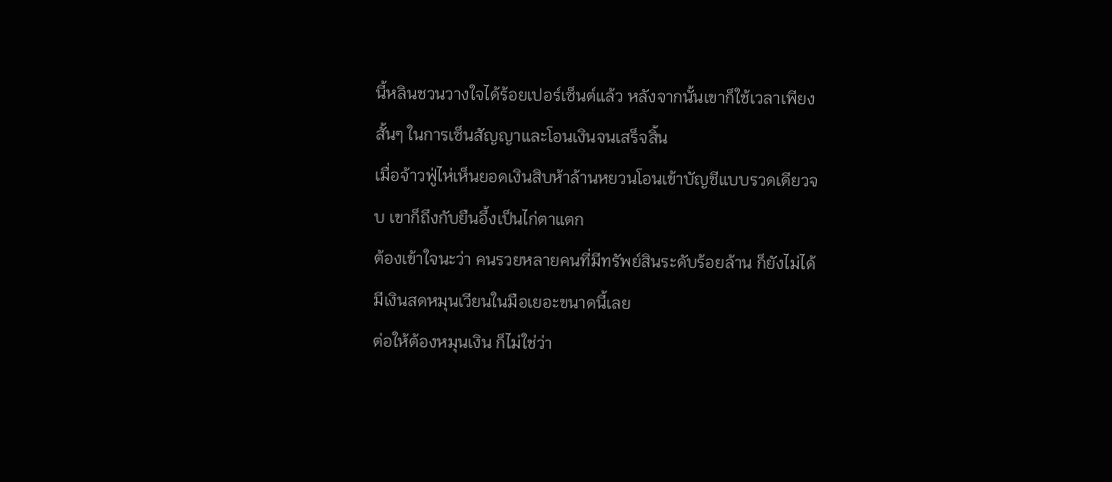นี้หลินชวนวางใจได้ร้อยเปอร์เซ็นต์แล้ว หลังจากนั้นเขาก็ใช้เวลาเพียงสั้นๆ ในการเซ็นสัญญาและโอนเงินจนเสร็จสิ้น
เมื่อจ้าวฟู่ไห่เห็นยอดเงินสิบห้าล้านหยวนโอนเข้าบัญชีแบบรวดเดียวจบ เขาก็ถึงกับยืนอึ้งเป็นไก่ตาแตก
ต้องเข้าใจนะว่า คนรวยหลายคนที่มีทรัพย์สินระดับร้อยล้าน ก็ยังไม่ได้มีเงินสดหมุนเวียนในมือเยอะขนาดนี้เลย
ต่อให้ต้องหมุนเงิน ก็ไม่ใช่ว่า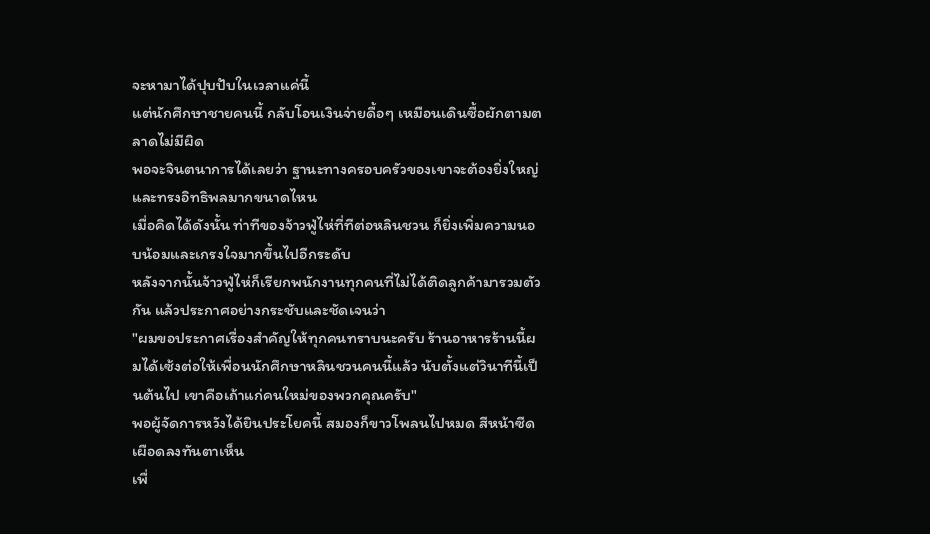จะหามาได้ปุบปับในเวลาแค่นี้
แต่นักศึกษาชายคนนี้ กลับโอนเงินจ่ายดื้อๆ เหมือนเดินซื้อผักตามตลาดไม่มีผิด
พอจะจินตนาการได้เลยว่า ฐานะทางครอบครัวของเขาจะต้องยิ่งใหญ่และทรงอิทธิพลมากขนาดไหน
เมื่อคิดได้ดังนั้น ท่าทีของจ้าวฟู่ไห่ที่ทีต่อหลินชวน ก็ยิ่งเพิ่มความนอบน้อมและเกรงใจมากขึ้นไปอีกระดับ
หลังจากนั้นจ้าวฟู่ไห่ก็เรียกพนักงานทุกคนที่ไม่ได้ติดลูกค้ามารวมตัวกัน แล้วประกาศอย่างกระชับและชัดเจนว่า
"ผมขอประกาศเรื่องสำคัญให้ทุกคนทราบนะครับ ร้านอาหารร้านนี้ผมได้เซ้งต่อให้เพื่อนนักศึกษาหลินชวนคนนี้แล้ว นับตั้งแต่วินาทีนี้เป็นต้นไป เขาคือเถ้าแก่คนใหม่ของพวกคุณครับ"
พอผู้จัดการหวังได้ยินประโยคนี้ สมองก็ขาวโพลนไปหมด สีหน้าซีดเผือดลงทันตาเห็น
เพื่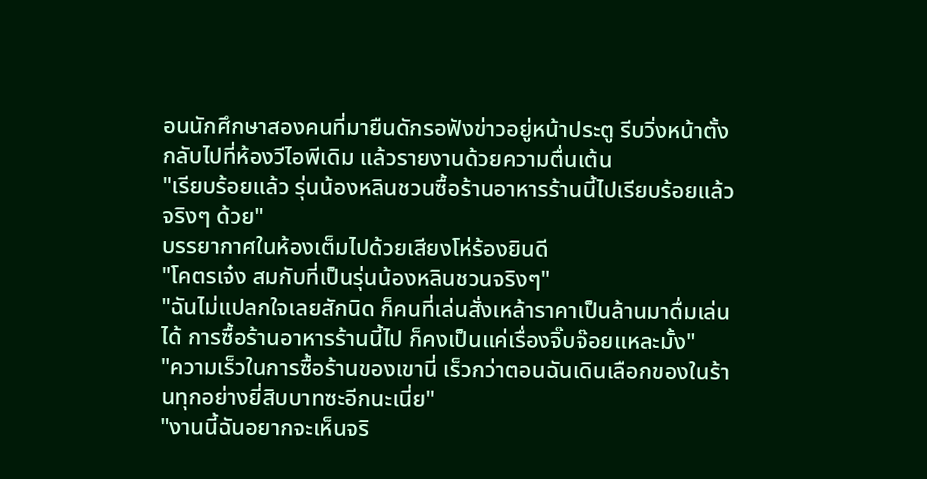อนนักศึกษาสองคนที่มายืนดักรอฟังข่าวอยู่หน้าประตู รีบวิ่งหน้าตั้งกลับไปที่ห้องวีไอพีเดิม แล้วรายงานด้วยความตื่นเต้น
"เรียบร้อยแล้ว รุ่นน้องหลินชวนซื้อร้านอาหารร้านนี้ไปเรียบร้อยแล้วจริงๆ ด้วย"
บรรยากาศในห้องเต็มไปด้วยเสียงโห่ร้องยินดี
"โคตรเจ๋ง สมกับที่เป็นรุ่นน้องหลินชวนจริงๆ"
"ฉันไม่แปลกใจเลยสักนิด ก็คนที่เล่นสั่งเหล้าราคาเป็นล้านมาดื่มเล่นได้ การซื้อร้านอาหารร้านนี้ไป ก็คงเป็นแค่เรื่องจิ๊บจ๊อยแหละมั้ง"
"ความเร็วในการซื้อร้านของเขานี่ เร็วกว่าตอนฉันเดินเลือกของในร้านทุกอย่างยี่สิบบาทซะอีกนะเนี่ย"
"งานนี้ฉันอยากจะเห็นจริ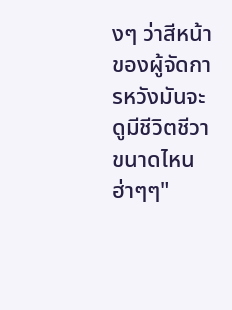งๆ ว่าสีหน้าของผู้จัดการหวังมันจะดูมีชีวิตชีวาขนาดไหน ฮ่าๆๆ"